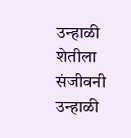उन्हाळी शेतीला संजीवनी
उन्हाळी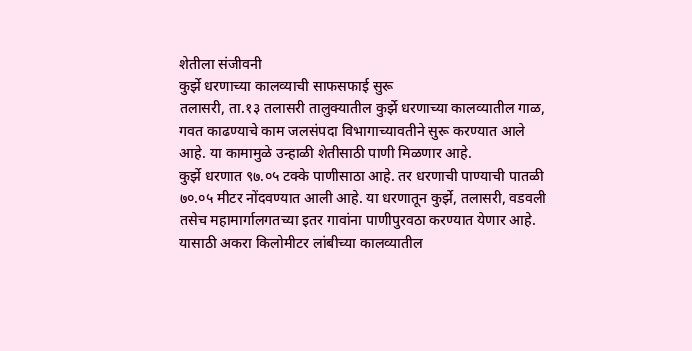शेतीला संजीवनी
कुर्झे धरणाच्या कालव्याची साफसफाई सुरू
तलासरी, ता.१३ तलासरी तालुक्यातील कुर्झे धरणाच्या कालव्यातील गाळ, गवत काढण्याचे काम जलसंपदा विभागाच्यावतीने सुरू करण्यात आले आहे. या कामामुळे उन्हाळी शेतीसाठी पाणी मिळणार आहे.
कुर्झे धरणात ९७.०५ टक्के पाणीसाठा आहे. तर धरणाची पाण्याची पातळी ७०.०५ मीटर नोंदवण्यात आली आहे. या धरणातून कुर्झे, तलासरी, वडवली तसेच महामार्गालगतच्या इतर गावांना पाणीपुरवठा करण्यात येणार आहे. यासाठी अकरा किलोमीटर लांबीच्या कालव्यातील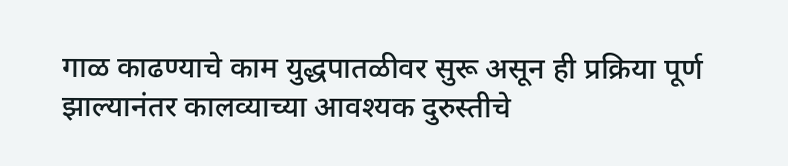गाळ काढण्याचे काम युद्धपातळीवर सुरू असून ही प्रक्रिया पूर्ण झाल्यानंतर कालव्याच्या आवश्यक दुरुस्तीचे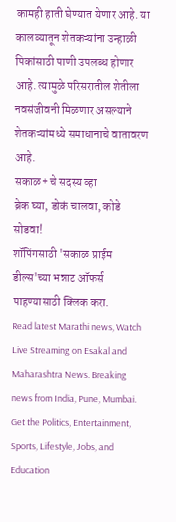कामही हाती घेण्यात येणार आहे. या कालव्यातून शेतकऱ्यांना उन्हाळी पिकांसाठी पाणी उपलब्ध होणार आहे. त्यामुळे परिसरातील शेतीला नवसंजीवनी मिळणार असल्याने शेतकऱ्यांमध्ये समाधानाचे वातावरण आहे.
सकाळ+ चे सदस्य व्हा
ब्रेक घ्या, डोकं चालवा, कोडे सोडवा!
शॉपिंगसाठी 'सकाळ प्राईम डील्स'च्या भन्नाट ऑफर्स पाहण्यासाठी क्लिक करा.
Read latest Marathi news, Watch Live Streaming on Esakal and Maharashtra News. Breaking news from India, Pune, Mumbai. Get the Politics, Entertainment, Sports, Lifestyle, Jobs, and Education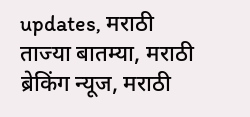updates, मराठी ताज्या बातम्या, मराठी ब्रेकिंग न्यूज, मराठी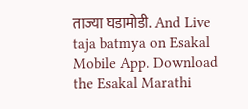ताज्या घडामोडी. And Live taja batmya on Esakal Mobile App. Download the Esakal Marathi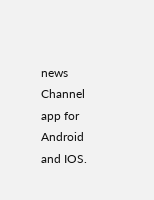news Channel app for Android and IOS.